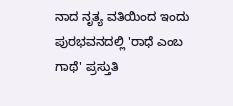ನಾದ ನೃತ್ಯ ವತಿಯಿಂದ ಇಂದು ಪುರಭವನದಲ್ಲಿ 'ರಾಧೆ ಎಂಬ ಗಾಥೆ' ಪ್ರಸ್ತುತಿ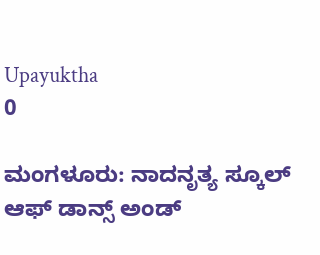Upayuktha
0

ಮಂಗಳೂರು: ನಾದನೃತ್ಯ ಸ್ಕೂಲ್ ಆಫ್ ಡಾನ್ಸ್ ಅಂಡ್‌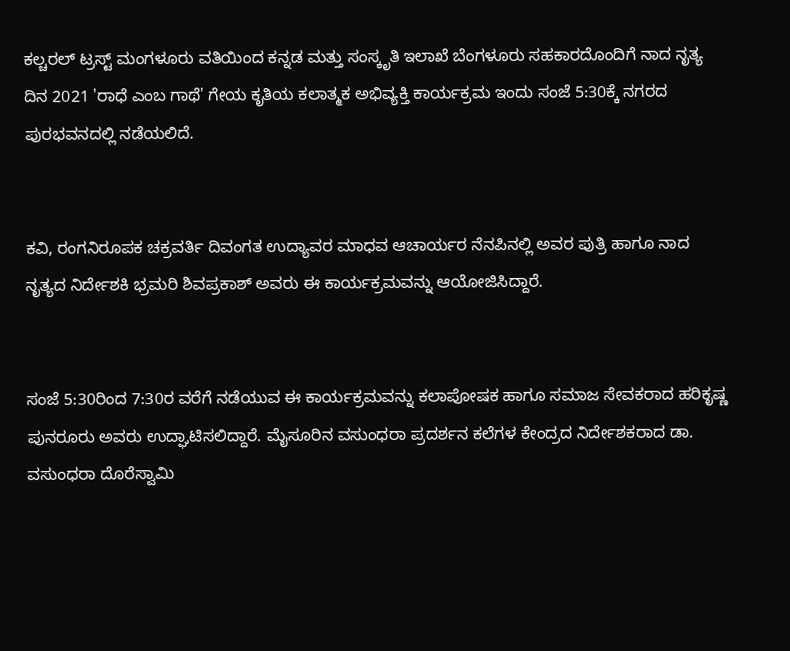ಕಲ್ಚರಲ್‌ ಟ್ರಸ್ಟ್‌ ಮಂಗಳೂರು ವತಿಯಿಂದ ಕನ್ನಡ ಮತ್ತು ಸಂಸ್ಕೃತಿ ಇಲಾಖೆ ಬೆಂಗಳೂರು ಸಹಕಾರದೊಂದಿಗೆ ನಾದ ನೃತ್ಯ ದಿನ 2021 'ರಾಧೆ ಎಂಬ ಗಾಥೆ' ಗೇಯ ಕೃತಿಯ ಕಲಾತ್ಮಕ ಅಭಿವ್ಯಕ್ತಿ ಕಾರ್ಯಕ್ರಮ ಇಂದು ಸಂಜೆ 5:30ಕ್ಕೆ ನಗರದ ಪುರಭವನದಲ್ಲಿ ನಡೆಯಲಿದೆ.


ಕವಿ, ರಂಗನಿರೂಪಕ ಚಕ್ರವರ್ತಿ ದಿವಂಗತ ಉದ್ಯಾವರ ಮಾಧವ ಆಚಾರ್ಯರ ನೆನಪಿನಲ್ಲಿ ಅವರ ಪುತ್ರಿ ಹಾಗೂ ನಾದ ನೃತ್ಯದ ನಿರ್ದೇಶಕಿ ಭ್ರಮರಿ ಶಿವಪ್ರಕಾಶ್‌ ಅವರು ಈ ಕಾರ್ಯಕ್ರಮವನ್ನು ಆಯೋಜಿಸಿದ್ದಾರೆ.


ಸಂಜೆ 5:30ರಿಂದ 7:30ರ ವರೆಗೆ ನಡೆಯುವ ಈ ಕಾರ್ಯಕ್ರಮವನ್ನು ಕಲಾಪೋಷಕ ಹಾಗೂ ಸಮಾಜ ಸೇವಕರಾದ ಹರಿಕೃಷ್ಣ ಪುನರೂರು ಅವರು ಉದ್ಘಾಟಿಸಲಿದ್ದಾರೆ. ಮೈಸೂರಿನ ವಸುಂಧರಾ ಪ್ರದರ್ಶನ ಕಲೆಗಳ ಕೇಂದ್ರದ ನಿರ್ದೇಶಕರಾದ ಡಾ. ವಸುಂಧರಾ ದೊರೆಸ್ವಾಮಿ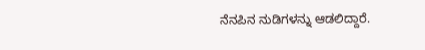ನೆನಪಿನ ನುಡಿಗಳನ್ನು ಆಡಲಿದ್ದಾರೆ.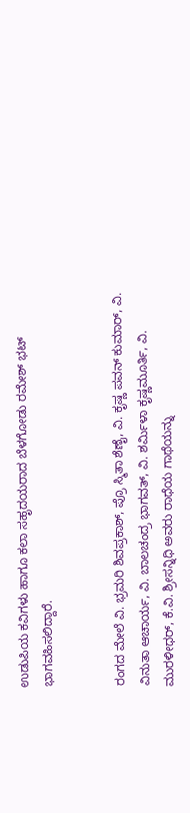ಉಡುಪಿಯ ಕವಿಗಳು ಹಾಗೂ ಕಲಾ ಸಹೃದಯರಾದ ಬೆಳಗೋಡು ರಮೇಶ್ ಭಟ್ ಭಾಗವಹಿಸಲಿದ್ದಾರೆ.


ರಂಗದ ಮೇಲೆ ವಿ. ಭ್ರಮರಿ ಶಿವಪ್ರಕಾಶ್‌, ಪ್ರೊ ಸ್ಮಿತಾ ಶೆಣೈ, ವಿ. ಕೃಷ್ಣ ಪವನ್‌ ಕುಮಾರ್, ವಿ. ವಿನುತಾ ಆಚಾರ್ಯ, ವಿ. ಬಾಲಚಂದ್ರ ಭಾಗವತ್, ವಿ. ಶರ್ಮಿಳಾ ಕೃಷ್ಣಮೂರ್ತಿ, ವಿ. ಮುರಳೀಧರ್, ಕೆ.ವಿ. ಶ್ರೀಸನ್ನಿಧಿ ಅವರು ರಾಧೆಯ ಗಾಥೆಯನ್ನು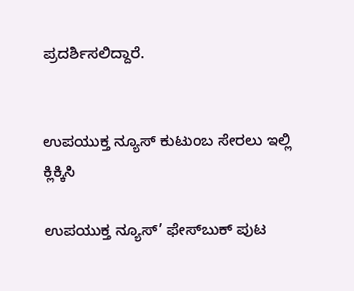ಪ್ರದರ್ಶಿಸಲಿದ್ದಾರೆ.


ಉಪಯುಕ್ತ ನ್ಯೂಸ್ ಕುಟುಂಬ ಸೇರಲು ಇಲ್ಲಿ ಕ್ಲಿಕ್ಕಿಸಿ

ಉಪಯುಕ್ತ ನ್ಯೂಸ್‌’ ಫೇಸ್‌ಬುಕ್ ಪುಟ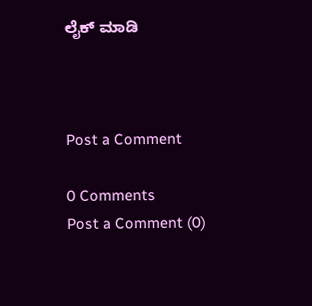ಲೈಕ್ ಮಾಡಿ



Post a Comment

0 Comments
Post a Comment (0)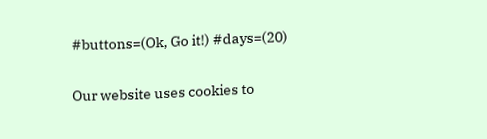#buttons=(Ok, Go it!) #days=(20)

Our website uses cookies to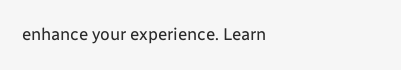enhance your experience. Learn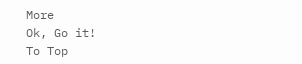More
Ok, Go it!
To Top